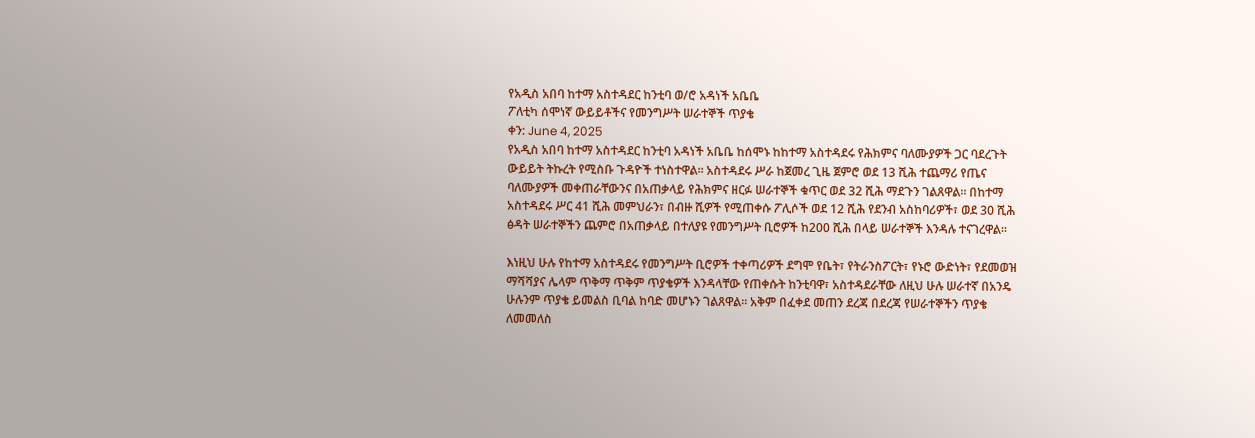የአዲስ አበባ ከተማ አስተዳደር ከንቲባ ወ/ሮ አዳነች አቤቤ
ፖለቲካ ሰሞነኛ ውይይቶችና የመንግሥት ሠራተኞች ጥያቄ
ቀን: June 4, 2025
የአዲስ አበባ ከተማ አስተዳደር ከንቲባ አዳነች አቤቤ ከሰሞኑ ከከተማ አስተዳደሩ የሕክምና ባለሙያዎች ጋር ባደረጉት ውይይት ትኩረት የሚስቡ ጉዳዮች ተነስተዋል፡፡ አስተዳደሩ ሥራ ከጀመረ ጊዜ ጀምሮ ወደ 13 ሺሕ ተጨማሪ የጤና ባለሙያዎች መቀጠራቸውንና በአጠቃላይ የሕክምና ዘርፉ ሠራተኞች ቁጥር ወደ 32 ሺሕ ማደጉን ገልጸዋል፡፡ በከተማ አስተዳደሩ ሥር 41 ሺሕ መምህራን፣ በብዙ ሺዎች የሚጠቀሱ ፖሊሶች ወደ 12 ሺሕ የደንብ አስከባሪዎች፣ ወደ 30 ሺሕ ፅዳት ሠራተኞችን ጨምሮ በአጠቃላይ በተለያዩ የመንግሥት ቢሮዎች ከ200 ሺሕ በላይ ሠራተኞች እንዳሉ ተናገረዋል፡፡

እነዚህ ሁሉ የከተማ አስተዳደሩ የመንግሥት ቢሮዎች ተቀጣሪዎች ደግሞ የቤት፣ የትራንስፖርት፣ የኑሮ ውድነት፣ የደመወዝ ማሻሻያና ሌላም ጥቅማ ጥቅም ጥያቄዎች እንዳላቸው የጠቀሱት ከንቲባዋ፣ አስተዳደራቸው ለዚህ ሁሉ ሠራተኛ በአንዴ ሁሉንም ጥያቄ ይመልስ ቢባል ከባድ መሆኑን ገልጸዋል፡፡ አቅም በፈቀደ መጠን ደረጃ በደረጃ የሠራተኞችን ጥያቄ ለመመለስ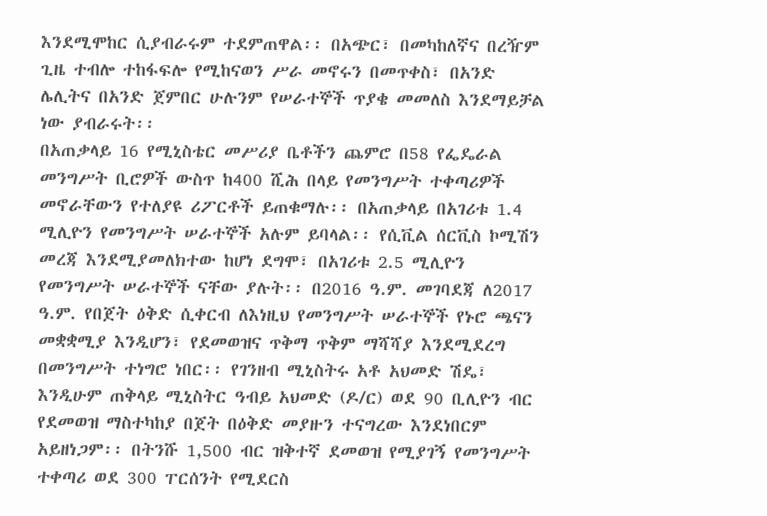እንደሚሞከር ሲያብራሩም ተደምጠዋል፡፡ በአጭር፣ በመካከለኛና በረዥም ጊዜ ተብሎ ተከፋፍሎ የሚከናወን ሥራ መኖሩን በመጥቀስ፣ በአንድ ሌሊትና በአንድ ጀምበር ሁሉንም የሠራተኞች ጥያቄ መመለስ እንደማይቻል ነው ያብራሩት፡፡
በአጠቃላይ 16 የሚኒስቴር መሥሪያ ቤቶችን ጨምሮ በ58 የፌዴራል መንግሥት ቢሮዎች ውስጥ ከ400 ሺሕ በላይ የመንግሥት ተቀጣሪዎች መኖራቸውን የተለያዩ ሪፖርቶች ይጠቁማሉ፡፡ በአጠቃላይ በአገሪቱ 1.4 ሚሊዮን የመንግሥት ሠራተኞች አሉም ይባላል፡፡ የሲቪል ሰርቪስ ኮሚሽን መረጃ እንደሚያመለክተው ከሆነ ደግሞ፣ በአገሪቱ 2.5 ሚሊዮን የመንግሥት ሠራተኞች ናቸው ያሉት፡፡ በ2016 ዓ.ም. መገባደጃ ለ2017 ዓ.ም. የበጀት ዕቅድ ሲቀርብ ለእነዚህ የመንግሥት ሠራተኞች የኑሮ ጫናን መቋቋሚያ እንዲሆን፣ የደመወዝና ጥቅማ ጥቅም ማሻሻያ እንደሚደረግ በመንግሥት ተነግሮ ነበር፡፡ የገንዘብ ሚኒስትሩ አቶ አህመድ ሽዴ፣ እንዲሁም ጠቅላይ ሚኒስትር ዓብይ አህመድ (ዶ/ር) ወደ 90 ቢሊዮን ብር የደመወዝ ማስተካከያ በጀት በዕቅድ መያዙን ተናግረው እንደነበርም አይዘነጋም፡፡ በትንሹ 1,500 ብር ዝቅተኛ ደመወዝ የሚያገኝ የመንግሥት ተቀጣሪ ወደ 300 ፐርሰንት የሚደርስ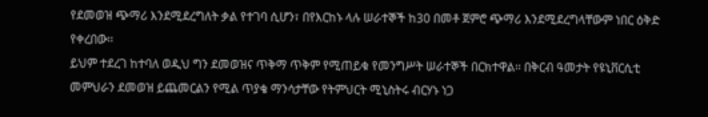የደመወዝ ጭማሪ እንደሚደረግለት ቃል የተገባ ሲሆን፣ በየእርከኑ ላሉ ሠራተኞች ከ30 በመቶ ጀምሮ ጭማሪ እንደሚደረግላቸውም ነበር ዕቅድ የቀረበው፡፡
ይህም ተደረገ ከተባለ ወዲህ ግን ደመወዝና ጥቅማ ጥቅም የሚጠይቁ የመንግሥት ሠራተኞች በርክተዋል፡፡ በቅርብ ዓመታት የዩኒቨርሲቲ መምህራን ደመወዝ ይጨመርልን የሚል ጥያቄ ማንሳታቸው የትምህርት ሚኒስትሩ ብርሃኑ ነጋ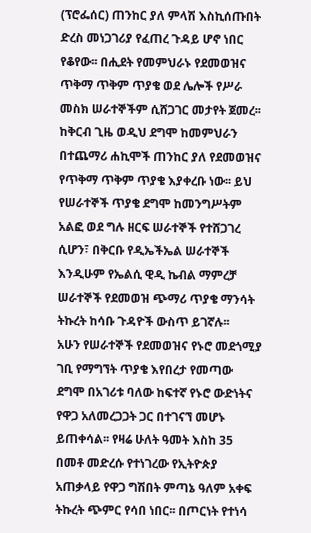(ፕሮፌሰር) ጠንከር ያለ ምላሽ እስኪሰጡበት ድረስ መነጋገሪያ የፈጠረ ጉዳይ ሆኖ ነበር የቆየው፡፡ በሒደት የመምህራኑ የደመወዝና ጥቅማ ጥቅም ጥያቄ ወደ ሌሎች የሥራ መስክ ሠራተኞችም ሲሸጋገር መታየት ጀመረ፡፡ ከቅርብ ጊዜ ወዲህ ደግሞ ከመምህራን በተጨማሪ ሐኪሞች ጠንከር ያለ የደመወዝና የጥቅማ ጥቅም ጥያቄ እያቀረቡ ነው፡፡ ይህ የሠራተኞች ጥያቄ ደግሞ ከመንግሥትም አልፎ ወደ ግሉ ዘርፍ ሠራተኞች የተሸጋገረ ሲሆን፣ በቅርቡ የዲኤችኤል ሠራተኞች እንዲሁም የኤልሲ ዊዲ ኬብል ማምረቻ ሠራተኞች የደመወዝ ጭማሪ ጥያቄ ማንሳት ትኩረት ከሳቡ ጉዳዮች ውስጥ ይገኛሉ፡፡
አሁን የሠራተኞች የደመወዝና የኑሮ መደጎሚያ ገቢ የማግኘት ጥያቄ እየበረታ የመጣው ደግሞ በአገሪቱ ባለው ከፍተኛ የኑሮ ውድነትና የዋጋ አለመረጋጋት ጋር በተገናኘ መሆኑ ይጠቀሳል፡፡ የዛሬ ሁለት ዓመት እስከ 35 በመቶ መድረሱ የተነገረው የኢትዮጵያ አጠቃላይ የዋጋ ግሽበት ምጣኔ ዓለም አቀፍ ትኩረት ጭምር የሳበ ነበር፡፡ በጦርነት የተነሳ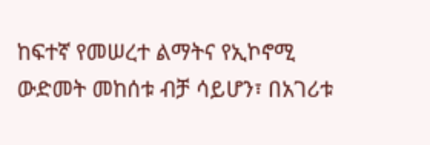ከፍተኛ የመሠረተ ልማትና የኢኮኖሚ ውድመት መከሰቱ ብቻ ሳይሆን፣ በአገሪቱ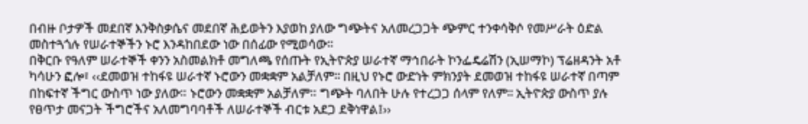በብዙ ቦታዎች መደበኛ እንቅስቃሴና መደበኛ ሕይወትን እያወከ ያለው ግጭትና አለመረጋጋት ጭምር ተንቀሳቅሶ የመሥራት ዕድል መስተጓጎሉ የሠራተኞችን ኑሮ እንዳከበደው ነው በሰፊው የሚወሳው፡፡
በቅርቡ የዓለም ሠራተኞች ቀንን አስመልክቶ መግለጫ የሰጡት የኢትዮጵያ ሠራተኛ ማኅበራት ኮንፌዴሬሽን (ኢሠማኮ) ፕሬዘዳንት አቶ ካሳሁን ፎሎ፣ ‹‹ደመወዝ ተከፋዩ ሠራተኛ ኑሮውን መቋቋም አልቻለም፡፡ በዚህ የኑሮ ውድነት ምክንያት ደመወዝ ተከፋዩ ሠራተኛ በጣም በከፍተኛ ችግር ውስጥ ነው ያለው። ኑሮውን መቋቋም አልቻለም። ግጭት ባለበት ሁሉ የተረጋጋ ሰላም የለም፡፡ ኢትዮጵያ ውስጥ ያሉ የፀጥታ መናጋት ችግሮችና አለመግባባቶች ለሠራተኞች ብርቱ አደጋ ደቅነዋል፤››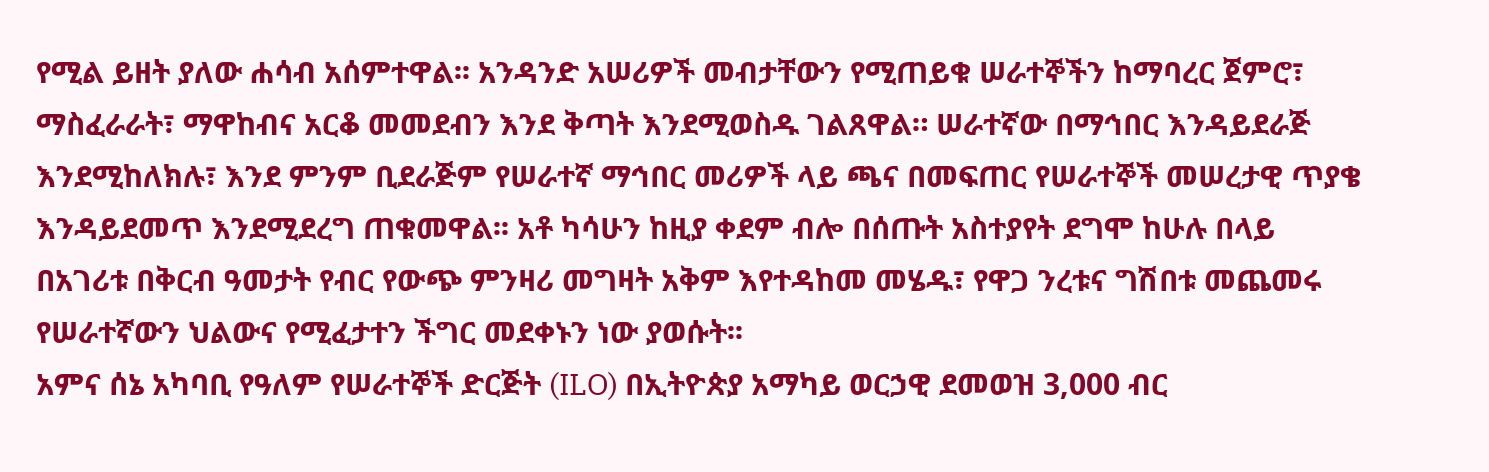የሚል ይዘት ያለው ሐሳብ አሰምተዋል፡፡ አንዳንድ አሠሪዎች መብታቸውን የሚጠይቁ ሠራተኞችን ከማባረር ጀምሮ፣ ማስፈራራት፣ ማዋከብና አርቆ መመደብን እንደ ቅጣት እንደሚወስዱ ገልጸዋል። ሠራተኛው በማኅበር እንዳይደራጅ እንደሚከለክሉ፣ እንደ ምንም ቢደራጅም የሠራተኛ ማኅበር መሪዎች ላይ ጫና በመፍጠር የሠራተኞች መሠረታዊ ጥያቄ እንዳይደመጥ እንደሚደረግ ጠቁመዋል፡፡ አቶ ካሳሁን ከዚያ ቀደም ብሎ በሰጡት አስተያየት ደግሞ ከሁሉ በላይ በአገሪቱ በቅርብ ዓመታት የብር የውጭ ምንዛሪ መግዛት አቅም እየተዳከመ መሄዱ፣ የዋጋ ንረቱና ግሽበቱ መጨመሩ የሠራተኛውን ህልውና የሚፈታተን ችግር መደቀኑን ነው ያወሱት፡፡
አምና ሰኔ አካባቢ የዓለም የሠራተኞች ድርጅት (ILO) በኢትዮጵያ አማካይ ወርኃዊ ደመወዝ 3,000 ብር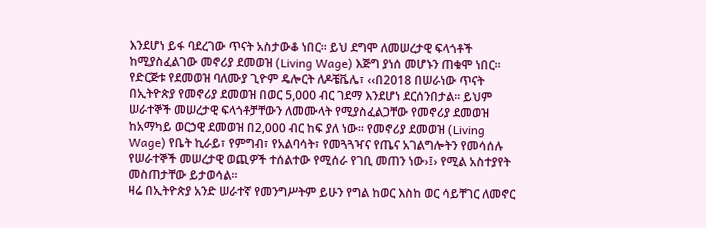እንደሆነ ይፋ ባደረገው ጥናት አስታውቆ ነበር። ይህ ደግሞ ለመሠረታዊ ፍላጎቶች ከሚያስፈልገው መኖሪያ ደመወዝ (Living Wage) እጅግ ያነሰ መሆኑን ጠቁሞ ነበር። የድርጅቱ የደመወዝ ባለሙያ ጊዮም ዴሎርት ለዶቼቬሌ፣ ‹‹በ2018 በሠራነው ጥናት በኢትዮጵያ የመኖሪያ ደመወዝ በወር 5,000 ብር ገደማ እንደሆነ ደርሰንበታል፡፡ ይህም ሠራተኞች መሠረታዊ ፍላጎቶቻቸውን ለመሙላት የሚያስፈልጋቸው የመኖሪያ ደመወዝ ከአማካይ ወርኃዊ ደመወዝ በ2,000 ብር ከፍ ያለ ነው። የመኖሪያ ደመወዝ (Living Wage) የቤት ኪራይ፣ የምግብ፣ የአልባሳት፣ የመጓጓዣና የጤና አገልግሎትን የመሳሰሉ የሠራተኞች መሠረታዊ ወጪዎች ተሰልተው የሚሰራ የገቢ መጠን ነው›፤› የሚል አስተያየት መስጠታቸው ይታወሳል፡፡
ዛሬ በኢትዮጵያ አንድ ሠራተኛ የመንግሥትም ይሁን የግል ከወር እስከ ወር ሳይቸገር ለመኖር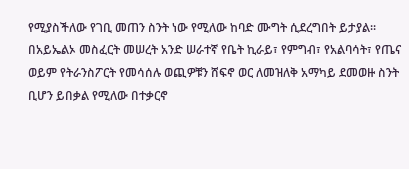የሚያስችለው የገቢ መጠን ስንት ነው የሚለው ከባድ ሙግት ሲደረግበት ይታያል፡፡ በአይኤልኦ መስፈርት መሠረት አንድ ሠራተኛ የቤት ኪራይ፣ የምግብ፣ የአልባሳት፣ የጤና ወይም የትራንስፖርት የመሳሰሉ ወጪዎቹን ሸፍኖ ወር ለመዝለቅ አማካይ ደመወዙ ስንት ቢሆን ይበቃል የሚለው በተቃርኖ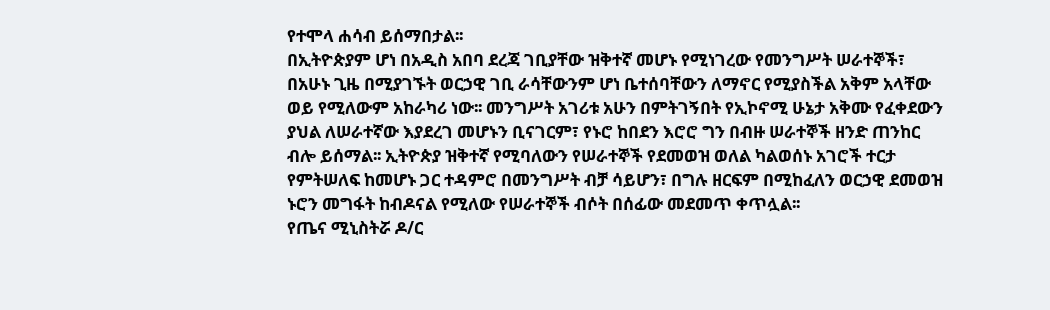የተሞላ ሐሳብ ይሰማበታል፡፡
በኢትዮጵያም ሆነ በአዲስ አበባ ደረጃ ገቢያቸው ዝቅተኛ መሆኑ የሚነገረው የመንግሥት ሠራተኞች፣ በአሁኑ ጊዜ በሚያገኙት ወርኃዊ ገቢ ራሳቸውንም ሆነ ቤተሰባቸውን ለማኖር የሚያስችል አቅም አላቸው ወይ የሚለውም አከራካሪ ነው፡፡ መንግሥት አገሪቱ አሁን በምትገኝበት የኢኮኖሚ ሁኔታ አቅሙ የፈቀደውን ያህል ለሠራተኛው እያደረገ መሆኑን ቢናገርም፣ የኑሮ ከበደን እሮሮ ግን በብዙ ሠራተኞች ዘንድ ጠንከር ብሎ ይሰማል፡፡ ኢትዮጵያ ዝቅተኛ የሚባለውን የሠራተኞች የደመወዝ ወለል ካልወሰኑ አገሮች ተርታ የምትሠለፍ ከመሆኑ ጋር ተዳምሮ በመንግሥት ብቻ ሳይሆን፣ በግሉ ዘርፍም በሚከፈለን ወርኃዊ ደመወዝ ኑሮን መግፋት ከብዶናል የሚለው የሠራተኞች ብሶት በሰፊው መደመጥ ቀጥሏል፡፡
የጤና ሚኒስትሯ ዶ/ር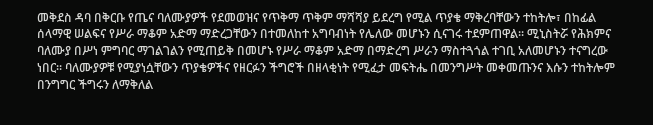መቅደስ ዳባ በቅርቡ የጤና ባለሙያዎች የደመወዝና የጥቅማ ጥቅም ማሻሻያ ይደረግ የሚል ጥያቄ ማቅረባቸውን ተከትሎ፣ በከፊል ሰላማዊ ሠልፍና የሥራ ማቆም አድማ ማድረጋቸውን በተመለከተ አግባብነት የሌለው መሆኑን ሲናገሩ ተደምጠዋል፡፡ ሚኒስትሯ የሕክምና ባለሙያ በሥነ ምግባር ማገልገልን የሚጠይቅ በመሆኑ የሥራ ማቆም አድማ በማድረግ ሥራን ማስተጓጎል ተገቢ አለመሆኑን ተናግረው ነበር፡፡ ባለሙያዎቹ የሚያነሷቸውን ጥያቄዎችና የዘርፉን ችግሮች በዘላቂነት የሚፈታ መፍትሔ በመንግሥት መቀመጡንና እሱን ተከትሎም በንግግር ችግሩን ለማቅለል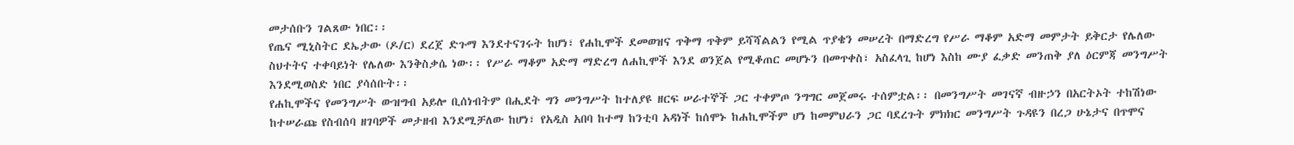መታሰቡን ገልጸው ነበር፡፡
የጤና ሚኒስትር ደኤታው (ዶ/ር) ደረጀ ድጉማ እንደተናገሩት ከሆነ፣ የሐኪሞች ደመወዝና ጥቅማ ጥቅም ይሻሻልልን የሚል ጥያቄን መሠረት በማድረግ የሥራ ማቆም አድማ መምታት ይቅርታ የሌለው ስህተትና ተቀባይነት የሌለው እንቅስቃሴ ነው፡፡ የሥራ ማቆም አድማ ማድረግ ለሐኪሞች እንደ ወንጀል የሚቆጠር መሆኑን በመጥቀስ፣ አስፈላጊ ከሆነ እስከ ሙያ ፈቃድ መንጠቅ ያለ ዕርምጃ መንግሥት እንደሚወስድ ነበር ያሳሰቡት፡፡
የሐኪሞችና የመንግሥት ውዝግብ አይሎ ቢሰነብትም በሒደት ግን መንግሥት ከተለያዩ ዘርፍ ሠራተኞች ጋር ተቀምጦ ንግግር መጀመሩ ተሰምቷል፡፡ በመንግሥት መገናኛ ብዙኃን በአርትኦት ተከሽነው ከተሠራጩ የስብሰባ ዘገባዎች መታዘብ እንደሚቻለው ከሆነ፣ የአዲስ አበባ ከተማ ከንቲባ አዳነች ከሰሞኑ ከሐኪሞችም ሆነ ከመምህራን ጋር ባደረጉት ምክክር መንግሥት ጉዳዩን በረጋ ሁኔታና በጥሞና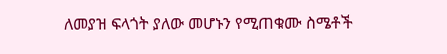ለመያዝ ፍላጎት ያለው መሆኑን የሚጠቁሙ ስሜቶች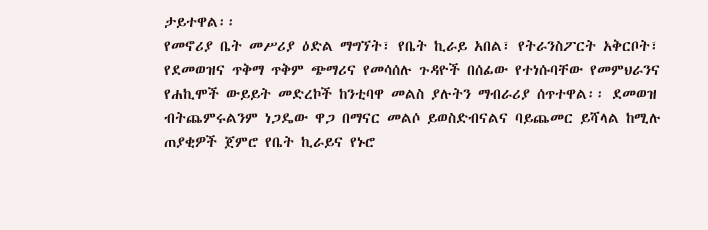ታይተዋል፡፡
የመኖሪያ ቤት መሥሪያ ዕድል ማግኘት፣ የቤት ኪራይ አበል፣ የትራንስፖርት አቅርቦት፣ የደመወዝና ጥቅማ ጥቅም ጭማሪና የመሳሰሉ ጉዳዮች በሰፊው የተነሱባቸው የመምህራንና የሐኪሞች ውይይት መድረኮች ከንቲባዋ መልስ ያሉትን ማብራሪያ ሰጥተዋል፡፡ ደመወዝ ብትጨምሩልንም ነጋዴው ዋጋ በማናር መልሶ ይወስድብናልና ባይጨመር ይሻላል ከሚሉ ጠያቂዎች ጀምሮ የቤት ኪራይና የኑሮ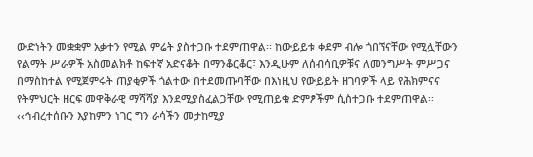ውድነትን መቋቋም አቃተን የሚል ምሬት ያስተጋቡ ተደምጠዋል፡፡ ከውይይቱ ቀደም ብሎ ጎበኘናቸው የሚሏቸውን የልማት ሥራዎች አስመልክቶ ከፍተኛ አድናቆት በማንቆርቆር፣ እንዲሁም ለሰብሳቢዎቹና ለመንግሥት ምሥጋና በማስከተል የሚጀምሩት ጠያቂዎች ጎልተው በተደመጡባቸው በእነዚህ የውይይት ዘገባዎች ላይ የሕክምናና የትምህርት ዘርፍ መዋቅራዊ ማሻሻያ እንደሚያስፈልጋቸው የሚጠይቁ ድምፆችም ሲስተጋቡ ተደምጠዋል፡፡ ‹‹ኅብረተሰቡን እያከምን ነገር ግን ራሳችን መታከሚያ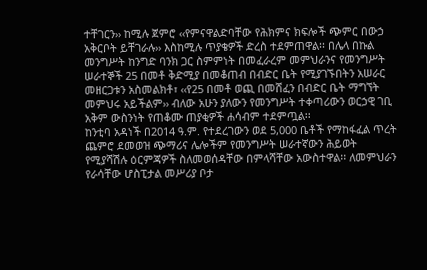ተቸገርን›› ከሚሉ ጀምሮ ‹‹የምናዋልድባቸው የሕክምና ክፍሎች ጭምር በውኃ አቅርቦት ይቸገራሉ›› እስከሚሉ ጥያቄዎች ድረስ ተደምጠዋል፡፡ በሌላ በኩል መንግሥት ከንግድ ባንክ ጋር ስምምነት በመፈራረም መምህራንና የመንግሥት ሠራተኞች 25 በመቶ ቅድሚያ በመቆጠብ በብድር ቤት የሚያገኙበትን አሠራር መዘርጋቱን አስመልክቶ፣ ‹‹የ25 በመቶ ወጪ በመሸፈን በብድር ቤት ማግኘት መምህሩ አይችልም›› ብለው አሁን ያለውን የመንግሥት ተቀጣሪውን ወርኃዊ ገቢ አቅም ውስንነት የጠቆሙ ጠያቂዎች ሐሳብም ተደምጧል፡፡
ከንቲባ አዳነች በ2014 ዓ.ም. የተደረገውን ወደ 5,000 ቤቶች የማከፋፈል ጥረት ጨምሮ ደመወዝ ጭማሪና ሌሎችም የመንግሥት ሠራተኛውን ሕይወት የሚያሻሽሉ ዕርምጃዎች ስለመወሰዳቸው በምላሻቸው አውስተዋል፡፡ ለመምህራን የራሳቸው ሆስፒታል መሥሪያ ቦታ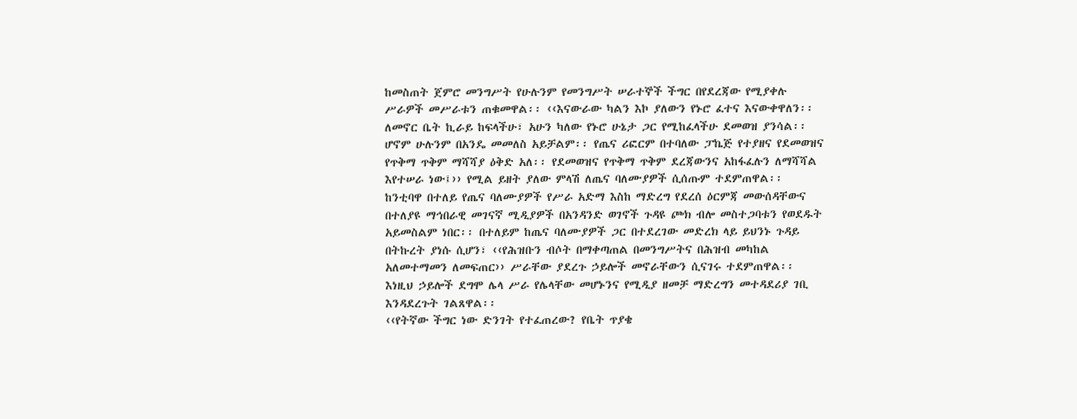ከመስጠት ጀምሮ መንግሥት የሁሉንም የመንግሥት ሠራተኞች ችግር በየደረጃው የሚያቀሉ ሥራዎች መሥራቱን ጠቁመዋል፡፡ ‹‹እናውራው ካልን እኮ ያለውን የኑሮ ፈተና እናውቀዋለን፡፡ ለመኖር ቤት ኪራይ ከፍላችሁ፣ አሁን ካለው የኑሮ ሁኔታ ጋር የሚከፈላችሁ ደመወዝ ያንሳል፡፡ ሆኖም ሁሉንም በአንዴ መመለስ አይቻልም፡፡ የጤና ሪፎርም በተባለው ፓኬጅ የተያዘና የደመወዝና የጥቅማ ጥቅም ማሻሻያ ዕቅድ አለ፡፡ የደመወዝና የጥቅማ ጥቅም ደረጃውንና አከፋፈሉን ለማሻሻል እየተሠራ ነው፤›› የሚል ይዘት ያለው ምላሽ ለጤና ባለሙያዎች ሲሰጡም ተደምጠዋል፡፡
ከንቲባዋ በተለይ የጤና ባለሙያዎች የሥራ አድማ እስከ ማድረግ የደረሰ ዕርምጃ መውሰዳቸውና በተለያዩ ማኅበራዊ መገናኛ ሚዲያዎች በአንዳንድ ወገኖች ጉዳዩ ጮክ ብሎ መስተጋባቱን የወደዱት አይመስልም ነበር፡፡ በተለይም ከጤና ባለሙያዎች ጋር በተደረገው መድረክ ላይ ይህንኑ ጉዳይ በትኩረት ያነሱ ሲሆን፣ ‹‹የሕዝቡን ብሶት በማቀጣጠል በመንግሥትና በሕዝብ መካከል አለመተማመን ለመፍጠር›› ሥራቸው ያደረጉ ኃይሎች መኖራቸውን ሲናገሩ ተደምጠዋል፡፡ እነዚህ ኃይሎች ደግሞ ሌላ ሥራ የሌላቸው መሆኑንና የሚዲያ ዘመቻ ማድረግን መተዳደሪያ ገቢ እንዳደረጉት ገልጸዋል፡፡
‹‹የትኛው ችግር ነው ድንገት የተፈጠረው? የቤት ጥያቄ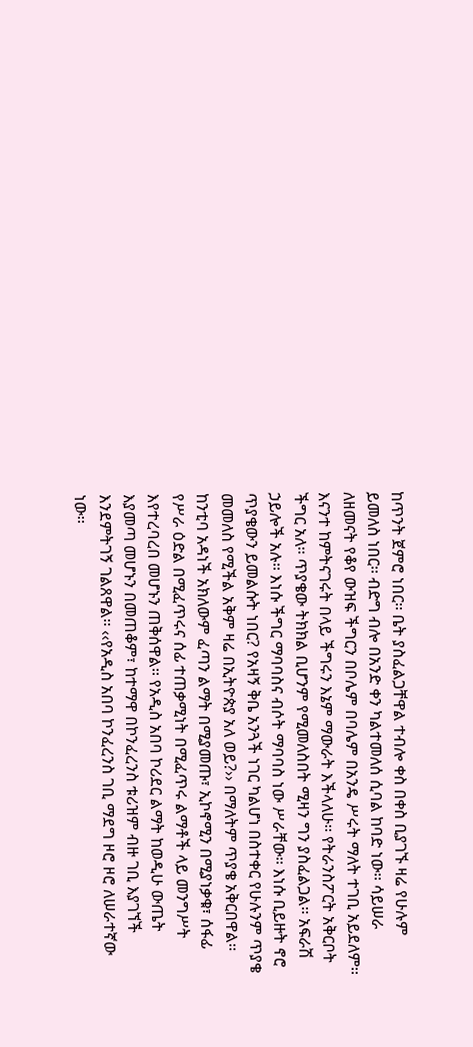ከጥንት ጀምሮ ነበር፡፡ ቤት ያስፈልጋቸዋል ተብሎ ቀስ በቀስ ቢያገኙ ዛሬ የሁሉም ይመለስ ነበር፡፡ ብድግ ብሎ በአንድ ቀን ካልተመለሰ ሲባል ከባድ ነው፡፡ ሳይሠራ ለዘመናት የቆየ ውዝፍ ችግርን በቦሌም በባሌም በአንዴ ሥሩት ማለት ተገቢ አይደለም፡፡ እናንተ ከምትናገሩት በላይ ችግሩን እኔም ማውራት እችላለሁ፡፡ የትራንስፖርት አቅርቦት ችግር አለ፡፡ ጥያቄው ትክክል ቢሆንም የሚመለስበት ሚዛን ግን ያስፈልጋል፡፡ አፍራሽ ኃይሎች አሉ፡፡ እነሱ ችግር ማባባስና ብሶት ማባባስ ነው ሥራቸው፡፡ እነሱ ቢይዙት ኖሮ ጥያቄውን ይመልሱት ነበር? የአዛኝ ቅቤ አንጓች ነገር ካልሆነ በስተቀር የሁሉንም ጥያቄ መመለስ የሚችል አቅም ዛሬ በኢትዮጵያ አለ ወይ?›› በማለትም ጥያቄ አቅርበዋል፡፡
ከንቲባ አዳነች አክለውም ፈጣን ልማት በሚያመጡ፣ ኢኮኖሚን በሚያነቃቁ፣ ሰፋፊ የሥራ ዕድል በሚፈጥሩና ሰፊ ተጠቃሚነት በሚፈጥሩ ልማቶች ላይ መንግሥት እየተረባረበ መሆኑን ጠቅሰዋል፡፡ የአዲስ አበባ ኮሪደር ልማት ከወዲሁ ውጤት እያመጣ መሆኑን በመጠቆም፣ ከተማዋ በኮንፈረንስ ቱሪዝም ብዙ ገቢ እያገኘች እንደምትገኝ ገልጸዋል፡፡ ‹‹የአዲስ አበባ ኮንፈረንስ ገቢ ማደግ ዞሮ ዞሮ ለሠራተኛው ነው፡፡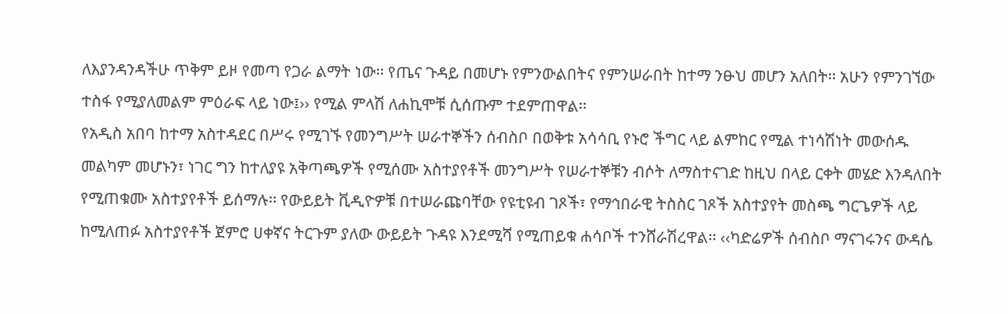ለእያንዳንዳችሁ ጥቅም ይዞ የመጣ የጋራ ልማት ነው፡፡ የጤና ጉዳይ በመሆኑ የምንውልበትና የምንሠራበት ከተማ ንፁህ መሆን አለበት፡፡ አሁን የምንገኘው ተስፋ የሚያለመልም ምዕራፍ ላይ ነው፤›› የሚል ምላሽ ለሐኪሞቹ ሲሰጡም ተደምጠዋል፡፡
የአዲስ አበባ ከተማ አስተዳደር በሥሩ የሚገኙ የመንግሥት ሠራተኞችን ሰብስቦ በወቅቱ አሳሳቢ የኑሮ ችግር ላይ ልምከር የሚል ተነሳሽነት መውሰዱ መልካም መሆኑን፣ ነገር ግን ከተለያዩ አቅጣጫዎች የሚሰሙ አስተያየቶች መንግሥት የሠራተኞቹን ብሶት ለማስተናገድ ከዚህ በላይ ርቀት መሄድ እንዳለበት የሚጠቁሙ አስተያየቶች ይሰማሉ፡፡ የውይይት ቪዲዮዎቹ በተሠራጩባቸው የዩቲዩብ ገጾች፣ የማኅበራዊ ትስስር ገጾች አስተያየት መስጫ ግርጌዎች ላይ ከሚለጠፉ አስተያየቶች ጀምሮ ሀቀኛና ትርጉም ያለው ውይይት ጉዳዩ እንደሚሻ የሚጠይቁ ሐሳቦች ተንሸራሽረዋል፡፡ ‹‹ካድሬዎች ሰብስቦ ማናገሩንና ውዳሴ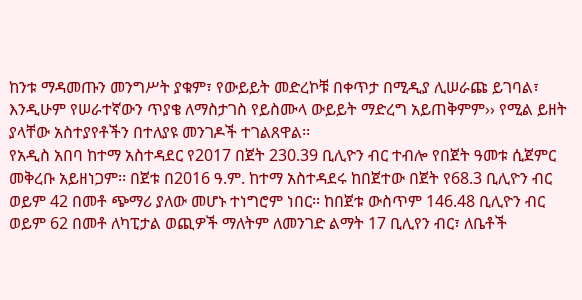ከንቱ ማዳመጡን መንግሥት ያቁም፣ የውይይት መድረኮቹ በቀጥታ በሚዲያ ሊሠራጩ ይገባል፣ እንዲሁም የሠራተኛውን ጥያቄ ለማስታገስ የይስሙላ ውይይት ማድረግ አይጠቅምም›› የሚል ይዘት ያላቸው አስተያየቶችን በተለያዩ መንገዶች ተገልጸዋል፡፡
የአዲስ አበባ ከተማ አስተዳደር የ2017 በጀት 230.39 ቢሊዮን ብር ተብሎ የበጀት ዓመቱ ሲጀምር መቅረቡ አይዘነጋም፡፡ በጀቱ በ2016 ዓ.ም. ከተማ አስተዳደሩ ከበጀተው በጀት የ68.3 ቢሊዮን ብር ወይም 42 በመቶ ጭማሪ ያለው መሆኑ ተነግሮም ነበር፡፡ ከበጀቱ ውስጥም 146.48 ቢሊዮን ብር ወይም 62 በመቶ ለካፒታል ወጪዎች ማለትም ለመንገድ ልማት 17 ቢሊየን ብር፣ ለቤቶች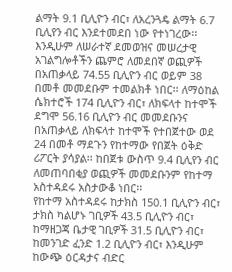ልማት 9.1 ቢሊዮን ብር፣ ለአረንጓዴ ልማት 6.7 ቢሊየን ብር እንደተመደበ ነው የተነገረው፡፡ እንዲሁም ለሠራተኛ ደመወዝና መሠረታዊ አገልግሎቶችን ጨምሮ ለመደበኛ ወጪዎች በአጠቃላይ 74.55 ቢሊዮን ብር ወይም 38 በመቶ መመደቡም ተመልክቶ ነበር፡፡ ለማዕከል ሴክተሮች 174 ቢሊዮን ብር፣ ለክፍላተ ከተሞች ደግሞ 56.16 ቢሊዮን ብር መመደቡንና በአጠቃላይ ለክፍላተ ከተሞች የተበጀተው ወደ 24 በመቶ ማደጉን የከተማው የበጀት ዕቅድ ሪፖርት ያሳያል፡፡ ከበጀቱ ውስጥ 9.4 ቢሊየን ብር ለመጠባበቂያ ወጪዎች መመደቡንም የከተማ አስተዳደሩ አስታውቆ ነበር፡፡
የከተማ አስተዳደሩ ከታክስ 150.1 ቢሊዮን ብር፣ ታክስ ካልሆኑ ገቢዎች 43.5 ቢሊዮን ብር፣ ከማዘጋጃ ቤታዊ ገቢዎች 31.5 ቢሊዮን ብር፣ ከመንገድ ፈንድ 1.2 ቢሊዮን ብር፣ እንዲሁም ከውጭ ዕርዳታና ብድር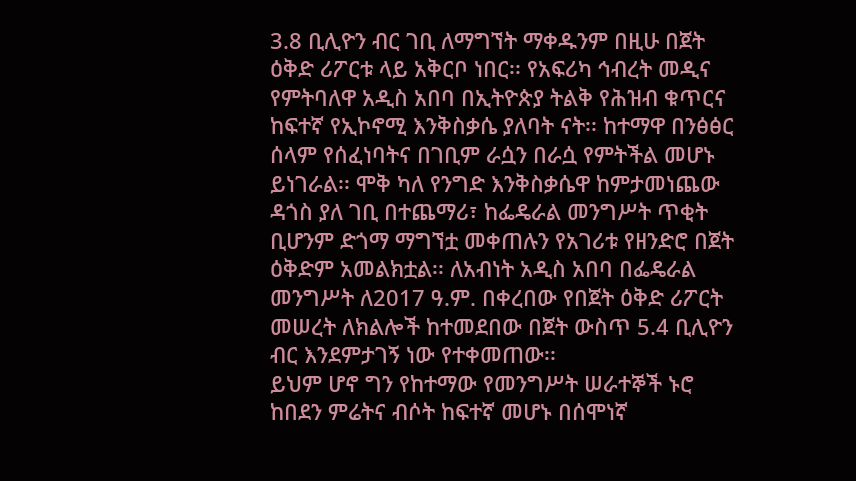3.8 ቢሊዮን ብር ገቢ ለማግኘት ማቀዱንም በዚሁ በጀት ዕቅድ ሪፖርቱ ላይ አቅርቦ ነበር፡፡ የአፍሪካ ኅብረት መዲና የምትባለዋ አዲስ አበባ በኢትዮጵያ ትልቅ የሕዝብ ቁጥርና ከፍተኛ የኢኮኖሚ እንቅስቃሴ ያለባት ናት፡፡ ከተማዋ በንፅፅር ሰላም የሰፈነባትና በገቢም ራሷን በራሷ የምትችል መሆኑ ይነገራል፡፡ ሞቅ ካለ የንግድ እንቅስቃሴዋ ከምታመነጨው ዳጎስ ያለ ገቢ በተጨማሪ፣ ከፌዴራል መንግሥት ጥቂት ቢሆንም ድጎማ ማግኘቷ መቀጠሉን የአገሪቱ የዘንድሮ በጀት ዕቅድም አመልክቷል፡፡ ለአብነት አዲስ አበባ በፌዴራል መንግሥት ለ2017 ዓ.ም. በቀረበው የበጀት ዕቅድ ሪፖርት መሠረት ለክልሎች ከተመደበው በጀት ውስጥ 5.4 ቢሊዮን ብር እንደምታገኝ ነው የተቀመጠው፡፡
ይህም ሆኖ ግን የከተማው የመንግሥት ሠራተኞች ኑሮ ከበደን ምሬትና ብሶት ከፍተኛ መሆኑ በሰሞነኛ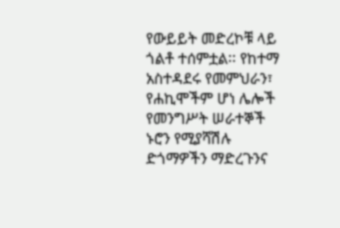የውይይት መድረኮቹ ላይ ጎልቶ ተሰምቷል፡፡ የከተማ አስተዳደሩ የመምህራን፣ የሐኪሞችም ሆነ ሌሎች የመንግሥት ሠራተኞች ኑሮን የሚያሻሽሉ ድጎማዎችን ማድረጉንና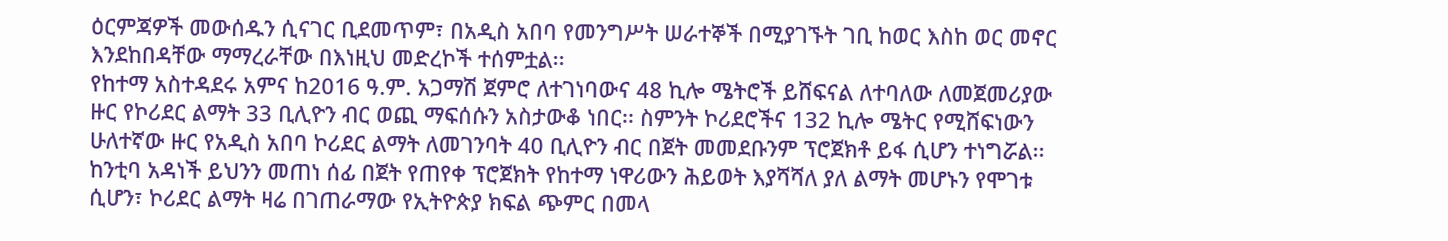ዕርምጃዎች መውሰዱን ሲናገር ቢደመጥም፣ በአዲስ አበባ የመንግሥት ሠራተኞች በሚያገኙት ገቢ ከወር እስከ ወር መኖር እንደከበዳቸው ማማረራቸው በእነዚህ መድረኮች ተሰምቷል፡፡
የከተማ አስተዳደሩ አምና ከ2016 ዓ.ም. አጋማሽ ጀምሮ ለተገነባውና 48 ኪሎ ሜትሮች ይሸፍናል ለተባለው ለመጀመሪያው ዙር የኮሪደር ልማት 33 ቢሊዮን ብር ወጪ ማፍሰሱን አስታውቆ ነበር፡፡ ስምንት ኮሪደሮችና 132 ኪሎ ሜትር የሚሸፍነውን ሁለተኛው ዙር የአዲስ አበባ ኮሪደር ልማት ለመገንባት 40 ቢሊዮን ብር በጀት መመደቡንም ፕሮጀክቶ ይፋ ሲሆን ተነግሯል፡፡ ከንቲባ አዳነች ይህንን መጠነ ሰፊ በጀት የጠየቀ ፕሮጀክት የከተማ ነዋሪውን ሕይወት እያሻሻለ ያለ ልማት መሆኑን የሞገቱ ሲሆን፣ ኮሪደር ልማት ዛሬ በገጠራማው የኢትዮጵያ ክፍል ጭምር በመላ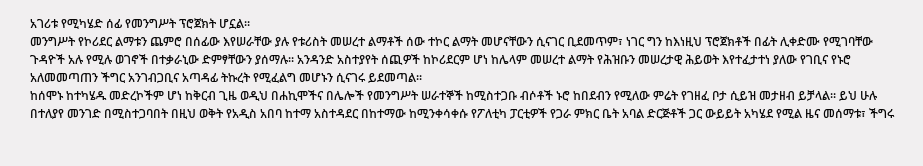አገሪቱ የሚካሄድ ሰፊ የመንግሥት ፕሮጀክት ሆኗል፡፡
መንግሥት የኮሪደር ልማቱን ጨምሮ በሰፊው እየሠራቸው ያሉ የቱሪስት መሠረተ ልማቶች ሰው ተኮር ልማት መሆናቸውን ሲናገር ቢደመጥም፣ ነገር ግን ከእነዚህ ፕሮጀክቶች በፊት ሊቀድሙ የሚገባቸው ጉዳዮች አሉ የሚሉ ወገኖች በተቃራኒው ድምፃቸውን ያሰማሉ፡፡ አንዳንድ አስተያየት ሰጪዎች ከኮሪደርም ሆነ ከሌላም መሠረተ ልማት የሕዝቡን መሠረታዊ ሕይወት እየተፈታተነ ያለው የገቢና የኑሮ አለመመጣጠን ችግር አንገብጋቢና አጣዳፊ ትኩረት የሚፈልግ መሆኑን ሲናገሩ ይደመጣል፡፡
ከሰሞኑ ከተካሄዱ መድረኮችም ሆነ ከቅርብ ጊዜ ወዲህ በሐኪሞችና በሌሎች የመንግሥት ሠራተኞች ከሚስተጋቡ ብሶቶች ኑሮ ከበደብን የሚለው ምሬት የገዘፈ ቦታ ሲይዝ መታዘብ ይቻላል፡፡ ይህ ሁሉ በተለያየ መንገድ በሚስተጋባበት በዚህ ወቅት የአዲስ አበባ ከተማ አስተዳደር በከተማው ከሚንቀሳቀሱ የፖለቲካ ፓርቲዎች የጋራ ምክር ቤት አባል ድርጅቶች ጋር ውይይት አካሄደ የሚል ዜና መሰማቱ፣ ችግሩ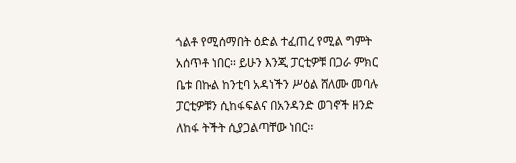ጎልቶ የሚሰማበት ዕድል ተፈጠረ የሚል ግምት አሰጥቶ ነበር፡፡ ይሁን እንጂ ፓርቲዎቹ በጋራ ምክር ቤቱ በኩል ከንቲባ አዳነችን ሥዕል ሸለሙ መባሉ ፓርቲዎቹን ሲከፋፍልና በአንዳንድ ወገኖች ዘንድ ለከፋ ትችት ሲያጋልጣቸው ነበር፡፡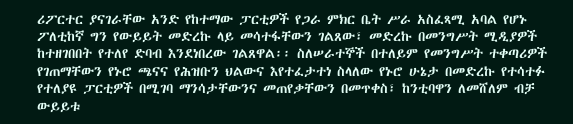ሪፖርተር ያናገራቸው አንድ የከተማው ፓርቲዎች የጋራ ምክር ቤት ሥራ አስፈጻሚ አባል የሆኑ ፖለቲከኛ ግን የውይይት መድረኩ ላይ መሳተፋቸውን ገልጸው፣ መድረኩ በመንግሥት ሚዲያዎች ከተዘገበበት የተለየ ድባብ እንደነበረው ገልጸዋል፡፡ ስለሠራተኞች በተለይም የመንግሥት ተቀጣሪዎች የገጠማቸውን የኑሮ ጫናና የሕዝቡን ህልውና እየተፈታተነ ስላለው የኑሮ ሁኔታ በመድረኩ የተሳተፉ የተለያዩ ፓርቲዎች በሚገባ ማንሳታቸውንና መጠየቃቸውን በመጥቀስ፣ ከንቲባዋን ለመሸለም ብቻ ውይይቱ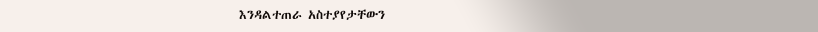እንዳልተጠራ አስተያየታቸውን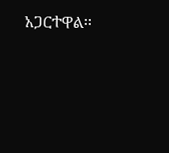አጋርተዋል፡፡